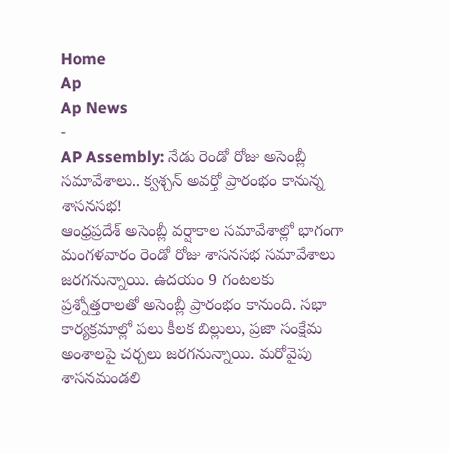Home
Ap
Ap News
-
AP Assembly: నేడు రెండో రోజు అసెంబ్లీ సమావేశాలు.. క్వశ్చన్ అవర్తో ప్రారంభం కానున్న శాసనసభ!
ఆంధ్రప్రదేశ్ అసెంబ్లీ వర్షాకాల సమావేశాల్లో భాగంగా మంగళవారం రెండో రోజు శాసనసభ సమావేశాలు జరగనున్నాయి. ఉదయం 9 గంటలకు ప్రశ్నోత్తరాలతో అసెంబ్లీ ప్రారంభం కానుంది. సభా కార్యక్రమాల్లో పలు కీలక బిల్లులు, ప్రజా సంక్షేమ అంశాలపై చర్చలు జరగనున్నాయి. మరోవైపు శాసనమండలి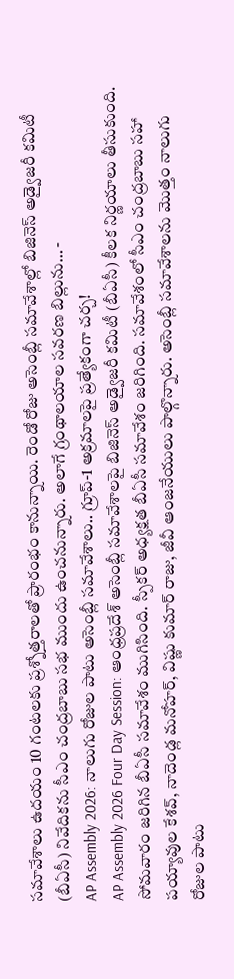సమావేశాలు ఉదయం 10 గంటలకు ప్రశ్నోత్తరాలతో ప్రారంభం కానున్నాయి. రెండో రోజు అసెంబ్లీ సమావేశాల్లో బిజినెస్ అడ్వైజరీ కమిటీ (బీఏసీ) నివేదికను సీఎం చంద్రబాబు సభ ముందు ఉంచనున్నారు. అలాగే గ్రంథాలయాల సవరణ బిల్లును… -
AP Assembly 2026: నాలుగు రోజుల పాటు అసెంబ్లీ సమావేశాలు.. గ్రూప్-1 అక్రమాలపై ప్రత్యేకంగా చర్చ!
AP Assembly 2026 Four Day Session: ఆంధ్రప్రదేశ్ అసెంబ్లీ సమావేశాలపై బిజినెస్ అడ్వైజరీ కమిటీ (బీఏసీ) కీలక నిర్ణయాలు తీసుకుంది. సోమవారం జరిగిన బీఏసీ సమావేశం ముగిసింది. స్పీకర్ అధ్యక్షత బీఏసీ సమావేశం జరిగింది. సమావేశంలో సీఎం చంద్రబాబు సహా పయ్యావుల కేశవ్, నాదెండ్ల మనోహర్, విష్ణు కుమార్ రాజు, జీవీ ఆంజనేయులు పాల్గొన్నారు. అసెంబ్లీ సమావేశాలను మొత్తం నాలుగు రోజుల పాటు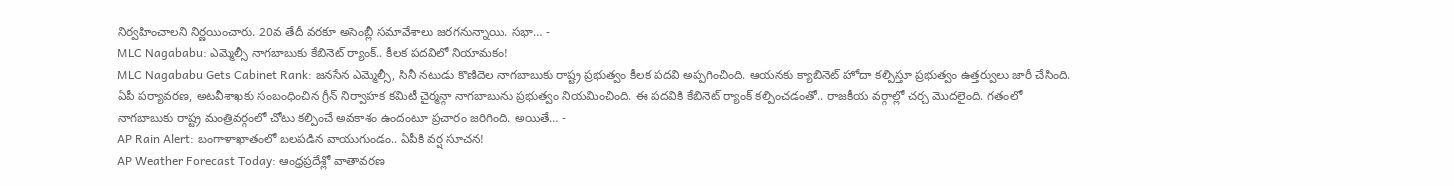నిర్వహించాలని నిర్ణయించారు. 20వ తేదీ వరకూ అసెంబ్లీ సమావేశాలు జరగనున్నాయి. సభా… -
MLC Nagababu: ఎమ్మెల్సీ నాగబాబుకు కేబినెట్ ర్యాంక్.. కీలక పదవిలో నియామకం!
MLC Nagababu Gets Cabinet Rank: జనసేన ఎమ్మెల్సీ, సినీ నటుడు కొణిదెల నాగబాబుకు రాష్ట్ర ప్రభుత్వం కీలక పదవి అప్పగించింది. ఆయనకు క్యాబినెట్ హోదా కల్పిస్తూ ప్రభుత్వం ఉత్తర్వులు జారీ చేసింది. ఏపీ పర్యావరణ, అటవీశాఖకు సంబంధించిన గ్రీన్ నిర్వాహక కమిటీ చైర్మన్గా నాగబాబును ప్రభుత్వం నియమించింది. ఈ పదవికి కేబినెట్ ర్యాంక్ కల్పించడంతో.. రాజకీయ వర్గాల్లో చర్చ మొదలైంది. గతంలో నాగబాబుకు రాష్ట్ర మంత్రివర్గంలో చోటు కల్పించే అవకాశం ఉందంటూ ప్రచారం జరిగింది. అయితే… -
AP Rain Alert: బంగాళాఖాతంలో బలపడిన వాయుగుండం.. ఏపీకి వర్ష సూచన!
AP Weather Forecast Today: ఆంధ్రప్రదేశ్లో వాతావరణ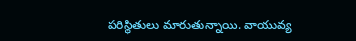పరిస్థితులు మారుతున్నాయి. వాయువ్య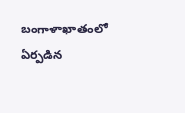బంగాళాఖాతంలో ఏర్పడిన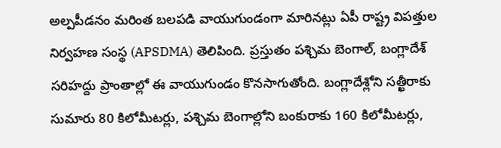అల్పపీడనం మరింత బలపడి వాయుగుండంగా మారినట్లు ఏపీ రాష్ట్ర విపత్తుల నిర్వహణ సంస్థ (APSDMA) తెలిపింది. ప్రస్తుతం పశ్చిమ బెంగాల్, బంగ్లాదేశ్ సరిహద్దు ప్రాంతాల్లో ఈ వాయుగుండం కొనసాగుతోంది. బంగ్లాదేశ్లోని సత్ఖీరాకు సుమారు 80 కిలోమీటర్లు, పశ్చిమ బెంగాల్లోని బంకురాకు 160 కిలోమీటర్లు,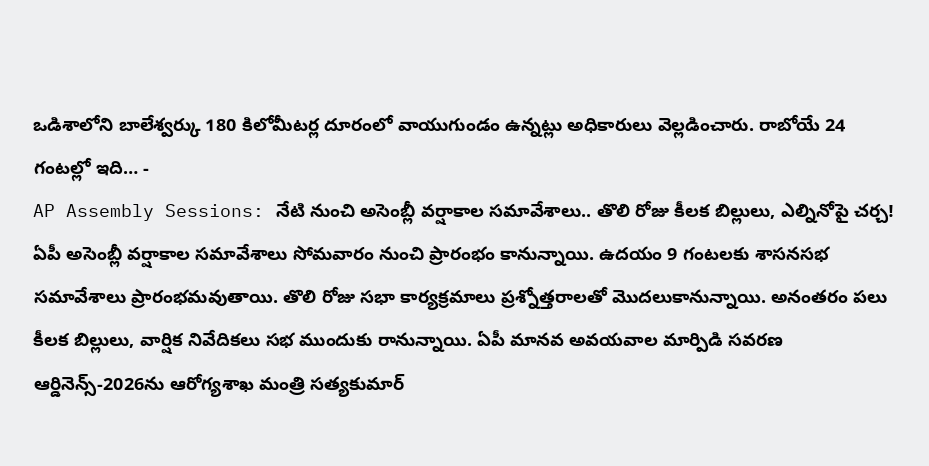ఒడిశాలోని బాలేశ్వర్కు 180 కిలోమీటర్ల దూరంలో వాయుగుండం ఉన్నట్లు అధికారులు వెల్లడించారు. రాబోయే 24 గంటల్లో ఇది… -
AP Assembly Sessions: నేటి నుంచి అసెంబ్లీ వర్షాకాల సమావేశాలు.. తొలి రోజు కీలక బిల్లులు, ఎల్నినోపై చర్చ!
ఏపీ అసెంబ్లీ వర్షాకాల సమావేశాలు సోమవారం నుంచి ప్రారంభం కానున్నాయి. ఉదయం 9 గంటలకు శాసనసభ సమావేశాలు ప్రారంభమవుతాయి. తొలి రోజు సభా కార్యక్రమాలు ప్రశ్నోత్తరాలతో మొదలుకానున్నాయి. అనంతరం పలు కీలక బిల్లులు, వార్షిక నివేదికలు సభ ముందుకు రానున్నాయి. ఏపీ మానవ అవయవాల మార్పిడి సవరణ ఆర్డినెన్స్-2026ను ఆరోగ్యశాఖ మంత్రి సత్యకుమార్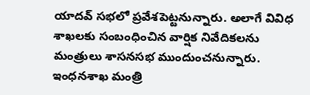యాదవ్ సభలో ప్రవేశపెట్టనున్నారు. అలాగే వివిధ శాఖలకు సంబంధించిన వార్షిక నివేదికలను మంత్రులు శాసనసభ ముందుంచనున్నారు. ఇంధనశాఖ మంత్రి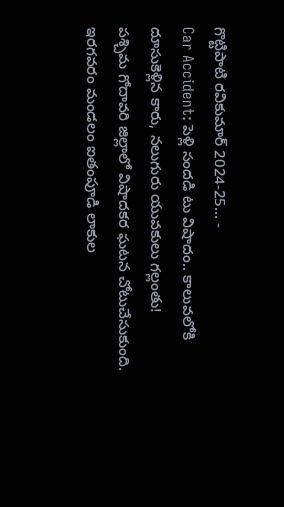గొట్టిపాటి రవికుమార్ 2024-25… -
Car Accident: పెళ్లి సందడి టు విషాదం.. కాలువలోకి దూసుకెళ్లిన కారు, నలుగురు యువకులు గల్లంతు!
పశ్చిమ గోదావరి జిల్లాలో విషాదకర ఘటన చోటుచేసుకుంది. ఇరగవరం మండలం ఐతంపూడి లాకుల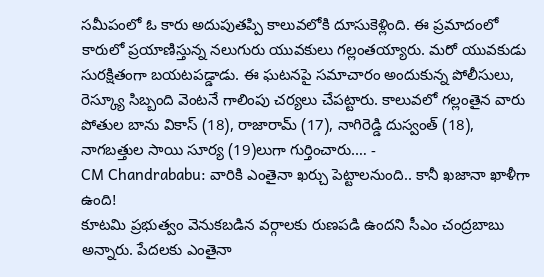సమీపంలో ఓ కారు అదుపుతప్పి కాలువలోకి దూసుకెళ్లింది. ఈ ప్రమాదంలో కారులో ప్రయాణిస్తున్న నలుగురు యువకులు గల్లంతయ్యారు. మరో యువకుడు సురక్షితంగా బయటపడ్డాడు. ఈ ఘటనపై సమాచారం అందుకున్న పోలీసులు, రెస్క్యూ సిబ్బంది వెంటనే గాలింపు చర్యలు చేపట్టారు. కాలువలో గల్లంతైన వారు పోతుల బాను వికాస్ (18), రాజారామ్ (17), నాగిరెడ్డి దుస్వంత్ (18), నాగబత్తుల సాయి సూర్య (19)లుగా గుర్తించారు.… -
CM Chandrababu: వారికి ఎంతైనా ఖర్చు పెట్టాలనుంది.. కానీ ఖజానా ఖాళీగా ఉంది!
కూటమి ప్రభుత్వం వెనుకబడిన వర్గాలకు రుణపడి ఉందని సీఎం చంద్రబాబు అన్నారు. పేదలకు ఎంతైనా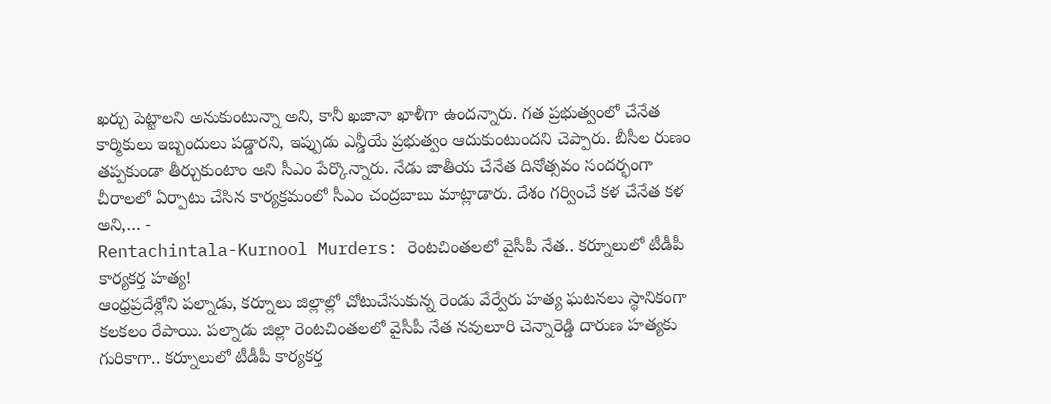ఖర్చు పెట్టాలని అనుకుంటున్నా అని, కానీ ఖజానా ఖాళీగా ఉందన్నారు. గత ప్రభుత్వంలో చేనేత కార్మికులు ఇబ్బందులు పడ్డారని, ఇప్పుడు ఎన్డీయే ప్రభుత్వం ఆదుకుంటుందని చెప్పారు. బీసీల రుణం తప్పకుండా తీర్చుకుంటాం అని సీఎం పేర్కొన్నారు. నేడు జాతీయ చేనేత దినోత్సవం సందర్భంగా చీరాలలో ఏర్పాటు చేసిన కార్యక్రమంలో సీఎం చంద్రబాబు మాట్లాడారు. దేశం గర్వించే కళ చేనేత కళ అని,… -
Rentachintala-Kurnool Murders: రెంటచింతలలో వైసీపీ నేత.. కర్నూలులో టీడీపీ కార్యకర్త హత్య!
ఆంధ్రప్రదేశ్లోని పల్నాడు, కర్నూలు జిల్లాల్లో చోటుచేసుకున్న రెండు వేర్వేరు హత్య ఘటనలు స్థానికంగా కలకలం రేపాయి. పల్నాడు జిల్లా రెంటచింతలలో వైసీపీ నేత నవులూరి చెన్నారెడ్డి దారుణ హత్యకు గురికాగా.. కర్నూలులో టీడీపీ కార్యకర్త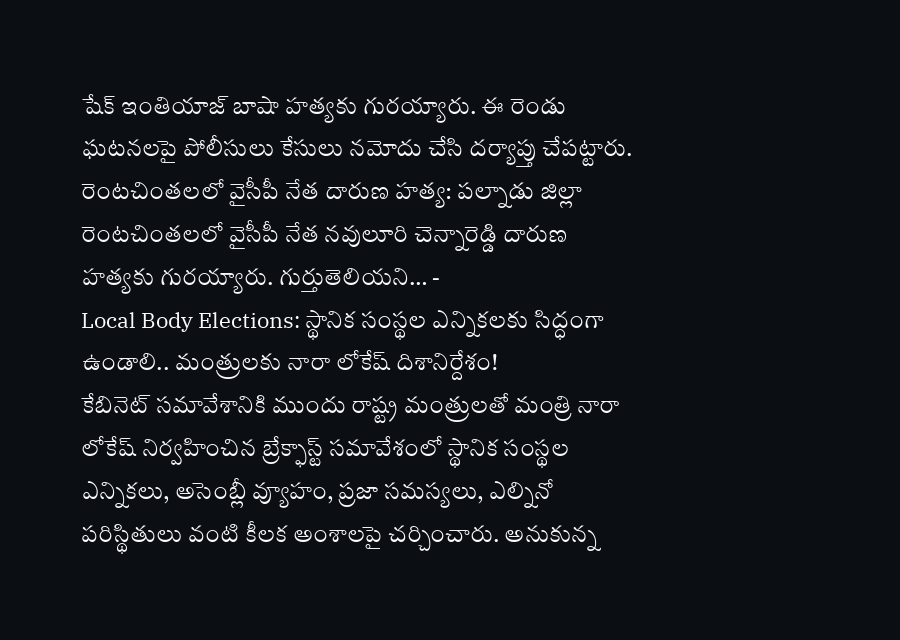షేక్ ఇంతియాజ్ బాషా హత్యకు గురయ్యారు. ఈ రెండు ఘటనలపై పోలీసులు కేసులు నమోదు చేసి దర్యాప్తు చేపట్టారు. రెంటచింతలలో వైసీపీ నేత దారుణ హత్య: పల్నాడు జిల్లా రెంటచింతలలో వైసీపీ నేత నవులూరి చెన్నారెడ్డి దారుణ హత్యకు గురయ్యారు. గుర్తుతెలియని… -
Local Body Elections: స్థానిక సంస్థల ఎన్నికలకు సిద్ధంగా ఉండాలి.. మంత్రులకు నారా లోకేష్ దిశానిర్దేశం!
కేబినెట్ సమావేశానికి ముందు రాష్ట్ర మంత్రులతో మంత్రి నారా లోకేష్ నిర్వహించిన బ్రేక్ఫాస్ట్ సమావేశంలో స్థానిక సంస్థల ఎన్నికలు, అసెంబ్లీ వ్యూహం, ప్రజా సమస్యలు, ఎల్నినో పరిస్థితులు వంటి కీలక అంశాలపై చర్చించారు. అనుకున్న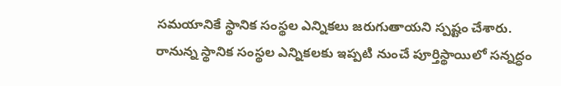సమయానికే స్థానిక సంస్థల ఎన్నికలు జరుగుతాయని స్పష్టం చేశారు. రానున్న స్థానిక సంస్థల ఎన్నికలకు ఇప్పటి నుంచే పూర్తిస్థాయిలో సన్నద్ధం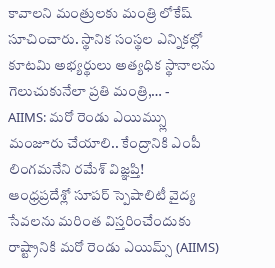కావాలని మంత్రులకు మంత్రి లోకేష్ సూచించారు. స్థానిక సంస్థల ఎన్నికల్లో కూటమి అభ్యర్థులు అత్యధిక స్థానాలను గెలుచుకునేలా ప్రతి మంత్రి,… -
AIIMS: మరో రెండు ఎయిమ్స్లు మంజూరు చేయాలి.. కేంద్రానికి ఎంపీ లింగమనేని రమేశ్ విజ్ఞప్తి!
ఆంధ్రప్రదేశ్లో సూపర్ స్పెషాలిటీ వైద్య సేవలను మరింత విస్తరించేందుకు రాష్ట్రానికి మరో రెండు ఎయిమ్స్ (AIIMS)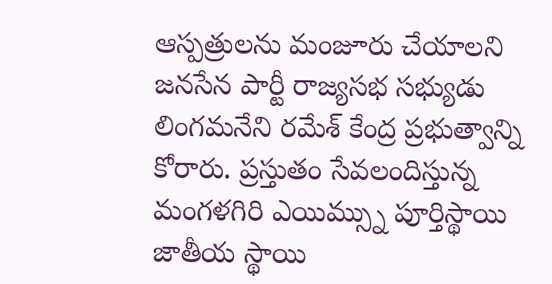ఆస్పత్రులను మంజూరు చేయాలని జనసేన పార్టీ రాజ్యసభ సభ్యుడు లింగమనేని రమేశ్ కేంద్ర ప్రభుత్వాన్ని కోరారు. ప్రస్తుతం సేవలందిస్తున్న మంగళగిరి ఎయిమ్స్ను పూర్తిస్థాయి జాతీయ స్థాయి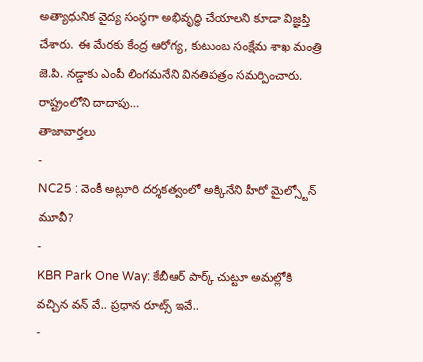అత్యాధునిక వైద్య సంస్థగా అభివృద్ధి చేయాలని కూడా విజ్ఞప్తి చేశారు. ఈ మేరకు కేంద్ర ఆరోగ్య, కుటుంబ సంక్షేమ శాఖ మంత్రి జె.పి. నడ్డాకు ఎంపీ లింగమనేని వినతిపత్రం సమర్పించారు. రాష్ట్రంలోని దాదాపు…
తాజావార్తలు
-
NC25 : వెంకీ అట్లూరి దర్శకత్వంలో అక్కినేని హీరో మైల్స్టోన్ మూవీ?
-
KBR Park One Way: కేబీఆర్ పార్క్ చుట్టూ అమల్లోకి వచ్చిన వన్ వే.. ప్రధాన రూట్స్ ఇవే..
-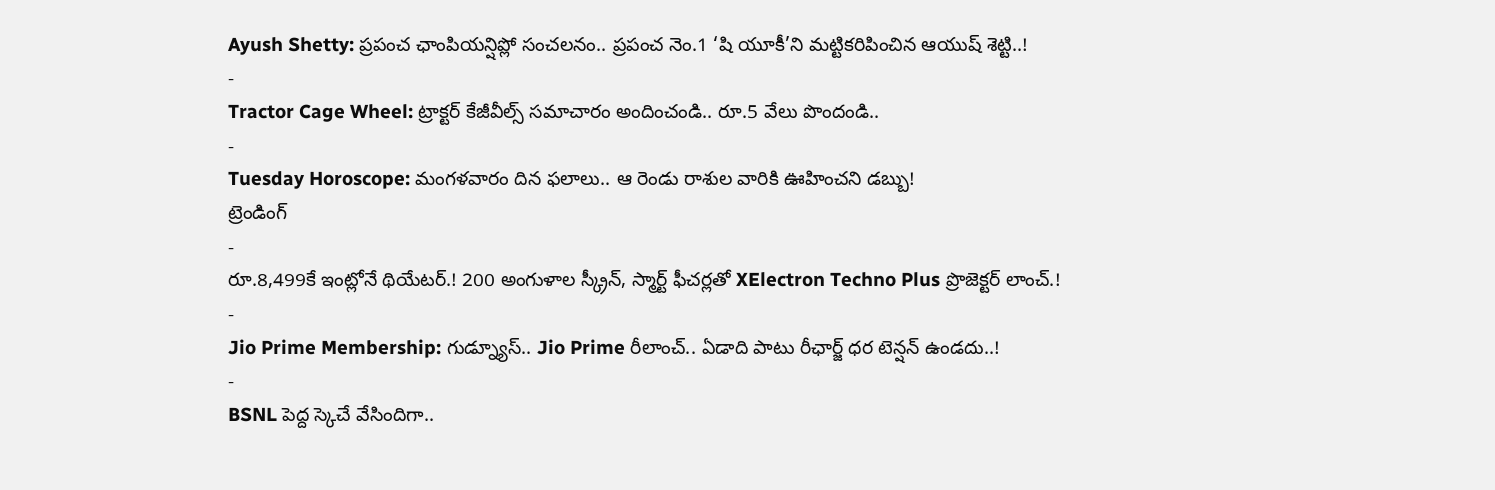Ayush Shetty: ప్రపంచ ఛాంపియన్షిప్లో సంచలనం.. ప్రపంచ నెం.1 ‘షి యూకీ’ని మట్టికరిపించిన ఆయుష్ శెట్టి..!
-
Tractor Cage Wheel: ట్రాక్టర్ కేజీవీల్స్ సమాచారం అందించండి.. రూ.5 వేలు పొందండి..
-
Tuesday Horoscope: మంగళవారం దిన ఫలాలు.. ఆ రెండు రాశుల వారికి ఊహించని డబ్బు!
ట్రెండింగ్
-
రూ.8,499కే ఇంట్లోనే థియేటర్.! 200 అంగుళాల స్క్రీన్, స్మార్ట్ ఫీచర్లతో XElectron Techno Plus ప్రొజెక్టర్ లాంచ్.!
-
Jio Prime Membership: గుడ్న్యూస్.. Jio Prime రీలాంచ్.. ఏడాది పాటు రీఛార్జ్ ధర టెన్షన్ ఉండదు..!
-
BSNL పెద్ద స్కెచే వేసిందిగా..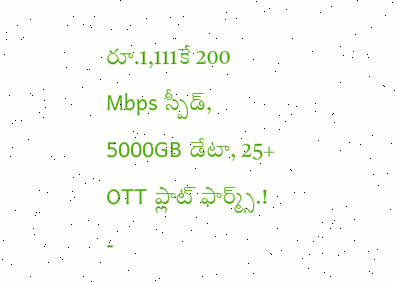రూ.1,111కే 200 Mbps స్పీడ్, 5000GB డేటా, 25+ OTT ప్లాట్ ఫార్మ్స్.!
-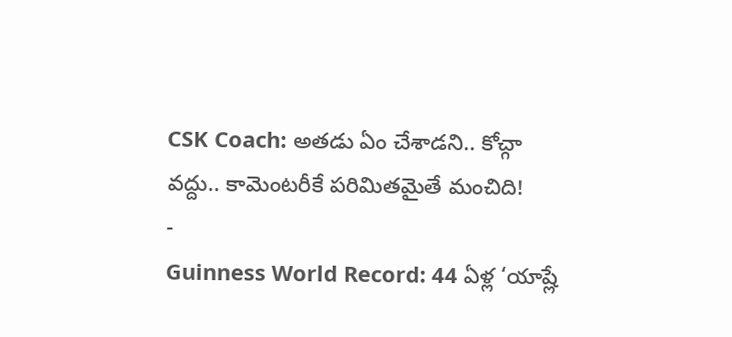CSK Coach: అతడు ఏం చేశాడని.. కోచ్గా వద్దు.. కామెంటరీకే పరిమితమైతే మంచిది!
-
Guinness World Record: 44 ఏళ్ల ‘యాష్లే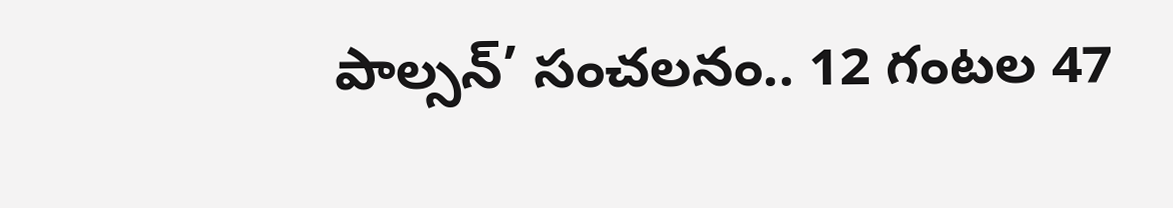పాల్సన్’ సంచలనం.. 12 గంటల 47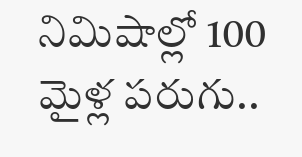నిమిషాల్లో 100 మైళ్ల పరుగు..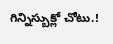గిన్నిస్బుక్లో చోటు.!